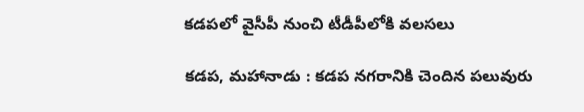కడపలో వైసీపీ నుంచి టీడీపీలోకి వలసలు

కడప, మహానాడు : కడప నగరానికి చెందిన పలువురు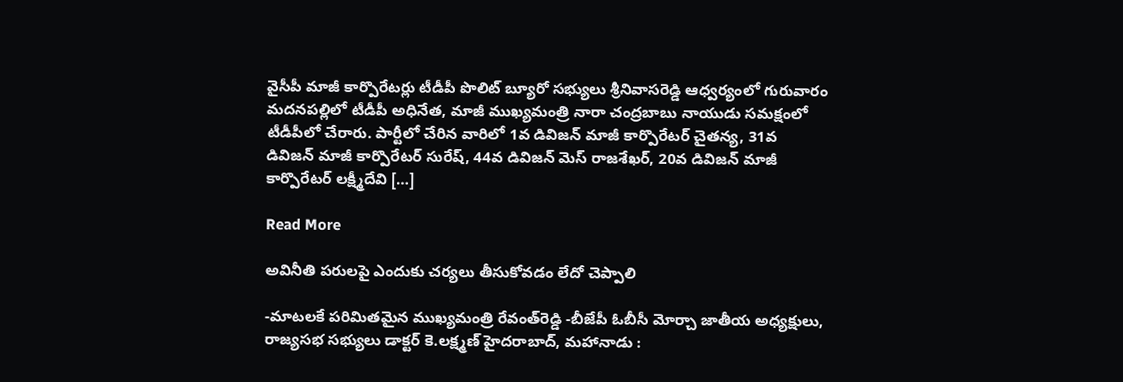వైసీపీ మాజీ కార్పొరేటర్లు టీడీపీ పొలిట్‌ బ్యూరో సభ్యులు శ్రీనివాసరెడ్డి ఆధ్వర్యంలో గురువారం మదనపల్లిలో టీడీపీ అధినేత, మాజీ ముఖ్యమంత్రి నారా చంద్రబాబు నాయుడు సమక్షంలో టీడీపీలో చేరారు. పార్టీలో చేరిన వారిలో 1వ డివిజన్‌ మాజీ కార్పొరేటర్‌ చైతన్య, 31వ డివిజన్‌ మాజీ కార్పొరేటర్‌ సురేష్‌, 44వ డివిజన్‌ మెస్‌ రాజశేఖర్‌, 20వ డివిజన్‌ మాజీ కార్పొరేటర్‌ లక్ష్మీదేవి […]

Read More

అవినీతి పరులపై ఎందుకు చర్యలు తీసుకోవడం లేదో చెప్పాలి

-మాటలకే పరిమితమైన ముఖ్యమంత్రి రేవంత్‌రెడ్డి -బీజేపీ ఓబీసీ మోర్చా జాతీయ అధ్యక్షులు, రాజ్యసభ సభ్యులు డాక్టర్‌ కె.లక్ష్మణ్‌ హైదరాబాద్‌, మహానాడు :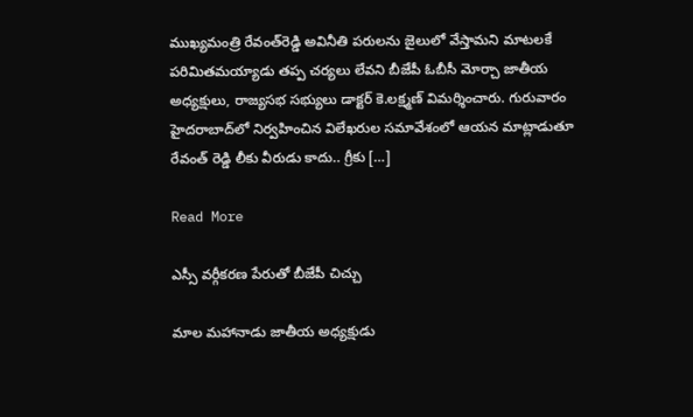ముఖ్యమంత్రి రేవంత్‌రెడ్డి అవినీతి పరులను జైలులో వేస్తామని మాటలకే పరిమితమయ్యాడు తప్ప చర్యలు లేవని బీజేపీ ఓబీసీ మోర్చా జాతీయ అధ్యక్షులు, రాజ్యసభ సభ్యులు డాక్టర్‌ కె.లక్ష్మణ్‌ విమర్శించారు. గురువారం హైదరాబాద్‌లో నిర్వహించిన విలేఖరుల సమావేశంలో ఆయన మాట్లాడుతూ రేవంత్‌ రెడ్డి లీకు వీరుడు కాదు.. గ్రీకు […]

Read More

ఎస్సీ వర్గీకరణ పేరుతో బీజేపీ చిచ్చు

మాల మహానాడు జాతీయ అధ్యక్షుడు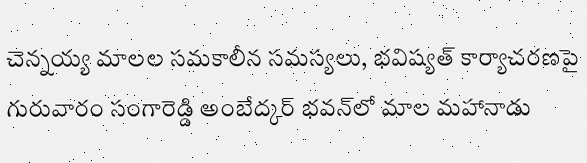చెన్నయ్య మాలల సమకాలీన సమస్యలు, భవిష్యత్‌ కార్యాచరణపై గురువారం సంగారెడ్డి అంబేద్కర్‌ భవన్‌లో మాల మహానాడు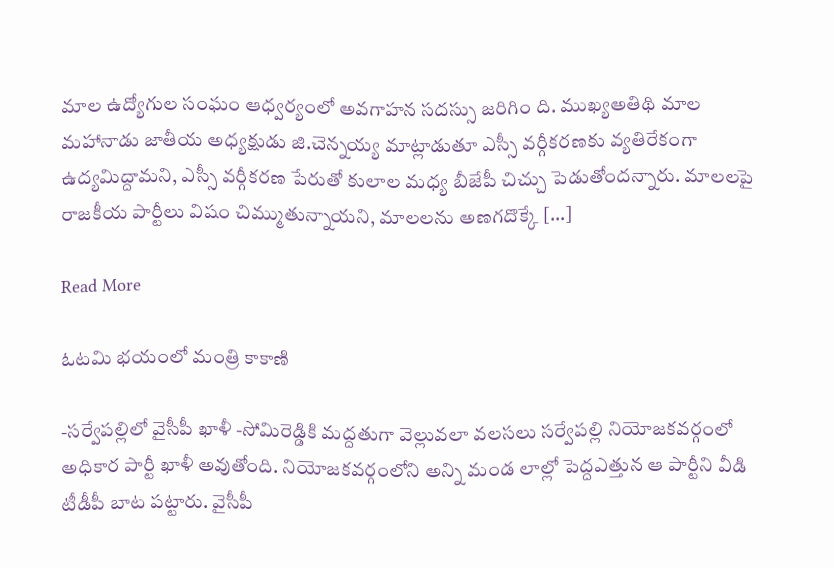మాల ఉద్యోగుల సంఘం ఆధ్వర్యంలో అవగాహన సదస్సు జరిగిం ది. ముఖ్యఅతిథి మాల మహానాడు జాతీయ అధ్యక్షుడు జి.చెన్నయ్య మాట్లాడుతూ ఎస్సీ వర్గీకరణకు వ్యతిరేకంగా ఉద్యమిద్దామని, ఎస్సీ వర్గీకరణ పేరుతో కులాల మధ్య బీజేపీ చిచ్చు పెడుతోందన్నారు. మాలలపై రాజకీయ పార్టీలు విషం చిమ్ముతున్నాయని, మాలలను అణగదొక్కే […]

Read More

ఓటమి భయంలో మంత్రి కాకాణి

-సర్వేపల్లిలో వైసీపీ ఖాళీ -సోమిరెడ్డికి మద్దతుగా వెల్లువలా వలసలు సర్వేపల్లి నియోజకవర్గంలో అధికార పార్టీ ఖాళీ అవుతోంది. నియోజకవర్గంలోని అన్ని మండ లాల్లో పెద్దఎత్తున ఆ పార్టీని వీడి టీడీపీ బాట పట్టారు. వైసీపీ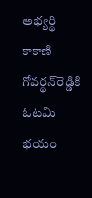అభ్యర్థి కాకాణి గోవర్థన్‌రెడ్డికి ఓటమి భయం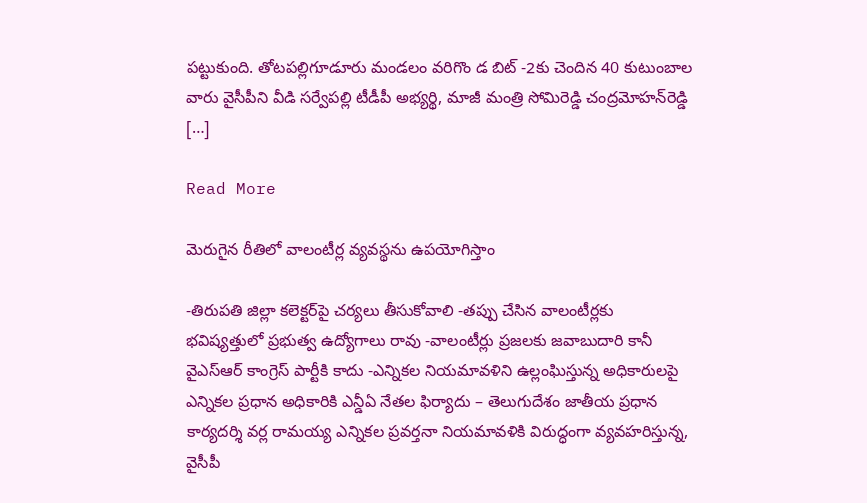పట్టుకుంది. తోటపల్లిగూడూరు మండలం వరిగొం డ బిట్‌ -2కు చెందిన 40 కుటుంబాల వారు వైసీపీని వీడి సర్వేపల్లి టీడీపీ అభ్యర్థి, మాజీ మంత్రి సోమిరెడ్డి చంద్రమోహన్‌రెడ్డి […]

Read More

మెరుగైన రీతిలో వాలంటీర్ల వ్యవస్థను ఉపయోగిస్తాం

-తిరుపతి జిల్లా కలెక్టర్‌పై చర్యలు తీసుకోవాలి -తప్పు చేసిన వాలంటీర్లకు భవిష్యత్తులో ప్రభుత్వ ఉద్యోగాలు రావు -వాలంటీర్లు ప్రజలకు జవాబుదారి కానీ వైఎస్ఆర్ కాంగ్రెస్ పార్టీకి కాదు -ఎన్నికల నియమావళిని ఉల్లంఘిస్తున్న అధికారులపై ఎన్నికల ప్రధాన అధికారికి ఎన్డీఏ నేతల ఫిర్యాదు – తెలుగుదేశం జాతీయ ప్రధాన కార్యదర్శి వర్ల రామయ్య ఎన్నికల ప్రవర్తనా నియమావళికి విరుద్ధంగా వ్యవహరిస్తున్న, వైసీపీ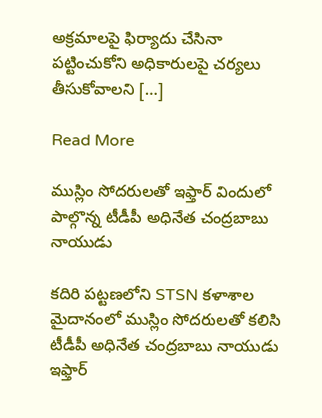అక్రమాలపై ఫిర్యాదు చేసినా పట్టించుకోని అధికారులపై చర్యలు తీసుకోవాలని […]

Read More

ముస్లిం సోదరులతో ఇఫ్తార్ విందులో పాల్గొన్న టీడీపీ అధినేత చంద్రబాబు నాయుడు

కదిరి పట్టణలోని STSN కళాశాల మైదానంలో ముస్లిం సోదరులతో కలిసి టీడీపీ అధినేత చంద్రబాబు నాయుడు ఇఫ్తార్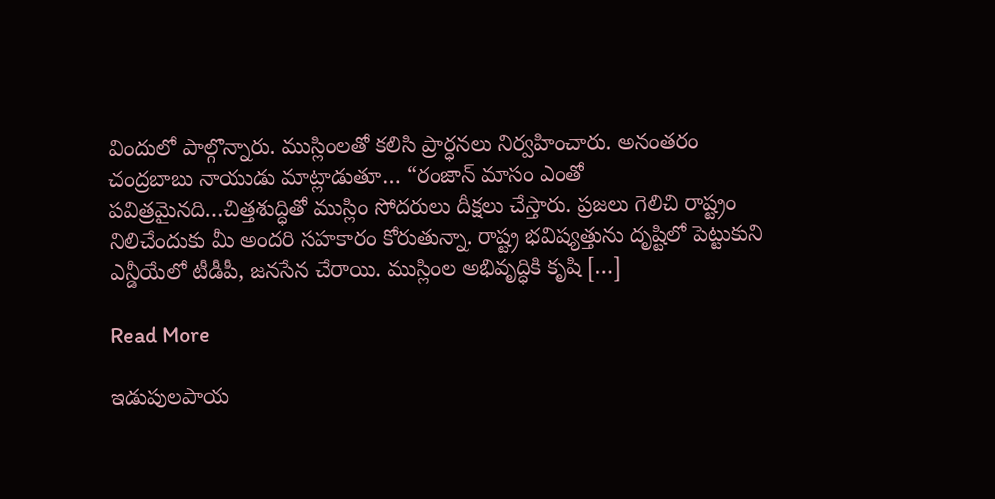విందులో పాల్గొన్నారు. ముస్లింలతో కలిసి ప్రార్ధనలు నిర్వహించారు. అనంతరం చంద్రబాబు నాయుడు మాట్లాడుతూ… “రంజాన్ మాసం ఎంతో పవిత్రమైనది…చిత్తశుద్ధితో ముస్లిం సోదరులు దీక్షలు చేస్తారు. ప్రజలు గెలిచి రాష్ట్రం నిలిచేందుకు మీ అందరి సహకారం కోరుతున్నా. రాష్ట్ర భవిష్యత్తును దృష్టిలో పెట్టుకుని ఎన్డీయేలో టీడీపీ, జనసేన చేరాయి. ముస్లింల అభివృద్ధికి కృషి […]

Read More

ఇడుపులపాయ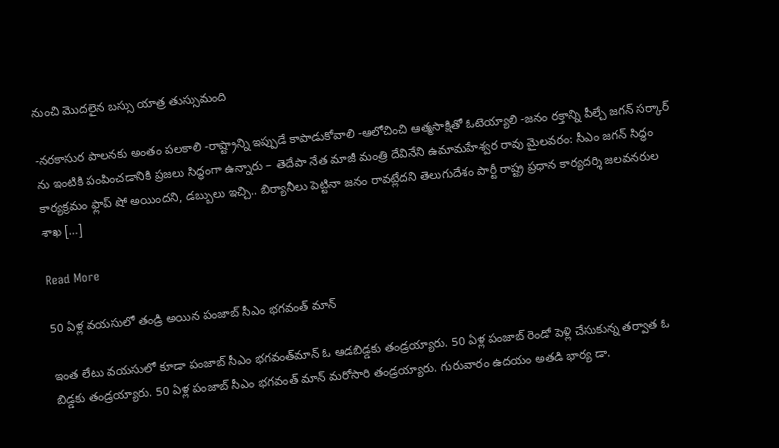నుంచి మొదలైన బస్సు యాత్ర తుస్సుమంది

-నరకాసుర పాలనకు అంతం పలకాలి -రాష్ట్రాన్ని ఇప్పుడే కాపాడుకోవాలి -ఆలోచించి ఆత్మసాక్షితో ఓటెయ్యాలి -జనం రక్తాన్ని పీల్చే జగన్ సర్కార్ ను ఇంటికి పంపించడానికి ప్రజలు సిద్ధంగా ఉన్నారు – తెదేపా నేత మాజీ మంత్రి దేవినేని ఉమామహేశ్వర రావు మైలవరం: సీఎం జగన్ సిద్ధం కార్యక్రమం ఫ్లాప్ షో అయిందని, డబ్బులు ఇచ్చి.. బిర్యానీలు పెట్టినా జనం రావట్లేదని తెలుగుదేశం పార్టీ రాష్ట్ర ప్రధాన కార్యదర్శి జలవనరుల శాఖ […]

Read More

50 ఏళ్ల వయసులో తండ్రి అయిన పంజాబ్ సీఎం భగవంత్ మాన్

ఇంత లేటు వయసులో కూడా పంజాబ్ సీఎం భగవంత్‌మాన్ ఓ ఆడబిడ్డకు తండ్రయ్యారు. 50 ఏళ్ల పంజాబ్ రెండో పెళ్లి చేసుకున్న తర్వాత ఓ బిడ్డకు తండ్రయ్యారు. 50 ఏళ్ల పంజాబ్ సీఎం భగవంత్ మాన్ మరోసారి తండ్రయ్యారు. గురువారం ఉదయం అతడి భార్య డా.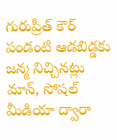గురుప్రీత్ కౌర్ పండంటి ఆడబిడ్డకు జన్మ నిచ్చినట్లు మాన్, సోషల్ మీడియా ద్వారా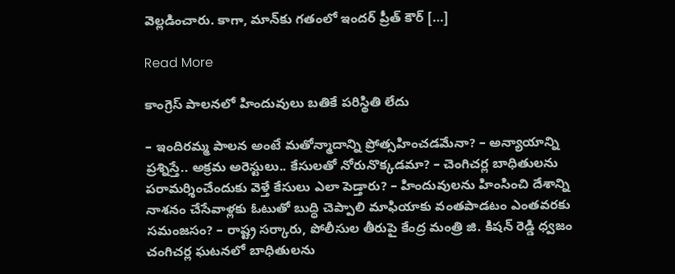వెల్లడించారు. కాగా, మాన్‌కు గతంలో ఇందర్ ప్రీత్ కౌర్ […]

Read More

కాంగ్రెస్ పాలనలో హిందువులు బతికే పరిస్థితి లేదు

– ఇందిరమ్మ పాలన అంటే మతోన్మాదాన్ని ప్రోత్సహించడమేనా? – అన్యాయాన్ని ప్రశ్నిస్తే.. అక్రమ అరెస్టులు.. కేసులతో నోరునొక్కడమా? – చెంగిచర్ల బాధితులను పరామర్శించేందుకు వెళ్తే కేసులు ఎలా పెడ్తారు? – హిందువులను హింసించి దేశాన్ని నాశనం చేసేవాళ్లకు ఓటుతో బుద్ధి చెప్పాలి మాఫియాకు వంతపాడటం ఎంతవరకు సమంజసం? – రాష్ట్ర సర్కారు, పోలీసుల తీరుపై కేంద్ర మంత్రి జి. కిషన్ రెడ్డి ధ్వజం చంగిచర్ల ఘటనలో బాధితులను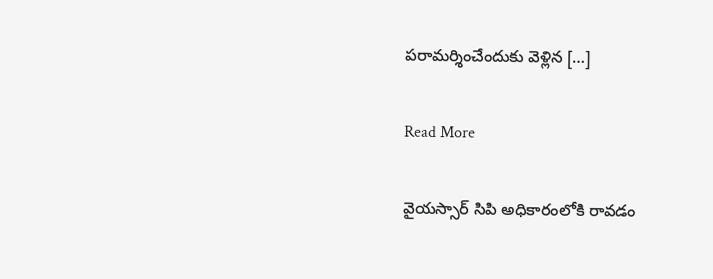పరామర్శించేందుకు వెళ్లిన […]

Read More

వైయస్సార్ సిపి అధికారంలోకి రావడం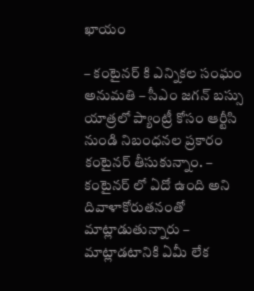ఖాయం

– కంటైనర్ కి ఎన్నికల సంఘం అనుమతి – సీఎం జగన్ బస్సు యాత్రలో ప్యాంట్రీ కోసం ఆర్టీసి నుండి నిబంధనల ప్రకారం కంటైనర్ తీసుకున్నాం. – కంటైనర్ లో ఏదో ఉంది అని దివాళాకోరుతనంతో మాట్లాడుతున్నారు – మాట్లాడటానికి ఏమీ లేక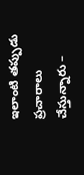ఇలాంటి తప్పుడు ప్రచారాలు చేస్తున్నారు –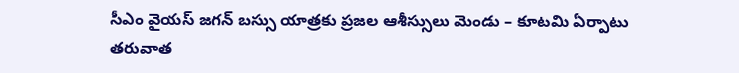సీఎం వైయస్ జగన్ బస్సు యాత్రకు ప్రజల ఆశీస్సులు మెండు – కూటమి ఏర్పాటు తరువాత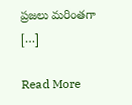ప్రజలు మరింతగా […]

Read More